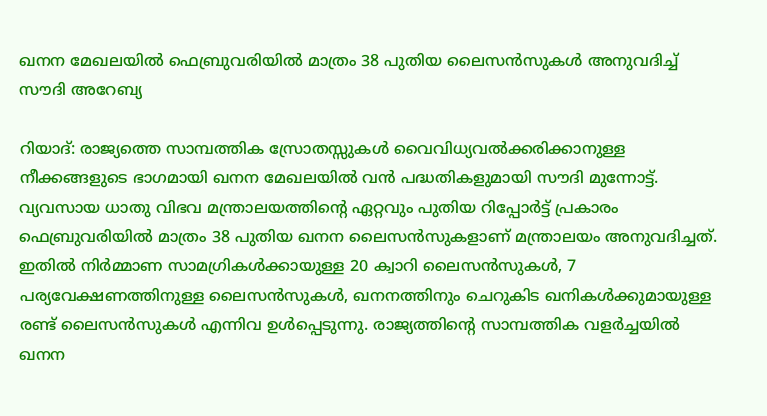ഖനന മേഖലയിൽ ഫെബ്രുവരിയിൽ മാത്രം 38 പുതിയ ലൈസൻസുകൾ അനുവദിച്ച് സൗദി അറേബ്യ

റിയാദ്: രാജ്യത്തെ സാമ്പത്തിക സ്രോതസ്സുകൾ വൈവിധ്യവൽക്കരിക്കാനുള്ള നീക്കങ്ങളുടെ ഭാഗമായി ഖനന മേഖലയിൽ വൻ പദ്ധതികളുമായി സൗദി മുന്നോട്ട്. വ്യവസായ ധാതു വിഭവ മന്ത്രാലയത്തിന്റെ ഏറ്റവും പുതിയ റിപ്പോർട്ട് പ്രകാരം ഫെബ്രുവരിയിൽ മാത്രം 38 പുതിയ ഖനന ലൈസൻസുകളാണ് മന്ത്രാലയം അനുവദിച്ചത്. ഇതിൽ നിർമ്മാണ സാമഗ്രികൾക്കായുള്ള 20 ക്വാറി ലൈസൻസുകൾ, 7 പര്യവേക്ഷണത്തിനുള്ള ലൈസൻസുകൾ, ഖനനത്തിനും ചെറുകിട ഖനികൾക്കുമായുള്ള രണ്ട് ലൈസൻസുകൾ എന്നിവ ഉൾപ്പെടുന്നു. രാജ്യത്തിന്റെ സാമ്പത്തിക വളർച്ചയിൽ ഖനന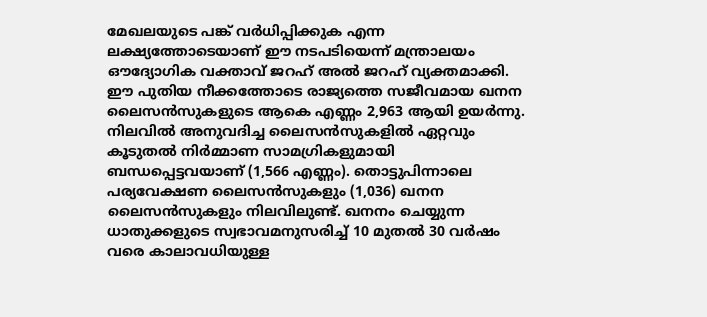മേഖലയുടെ പങ്ക് വർധിപ്പിക്കുക എന്ന ലക്ഷ്യത്തോടെയാണ് ഈ നടപടിയെന്ന് മന്ത്രാലയം ഔദ്യോഗിക വക്താവ് ജറഹ് അൽ ജറഹ് വ്യക്തമാക്കി.
ഈ പുതിയ നീക്കത്തോടെ രാജ്യത്തെ സജീവമായ ഖനന ലൈസൻസുകളുടെ ആകെ എണ്ണം 2,963 ആയി ഉയർന്നു. നിലവിൽ അനുവദിച്ച ലൈസൻസുകളിൽ ഏറ്റവും കൂടുതൽ നിർമ്മാണ സാമഗ്രികളുമായി ബന്ധപ്പെട്ടവയാണ് (1,566 എണ്ണം). തൊട്ടുപിന്നാലെ പര്യവേക്ഷണ ലൈസൻസുകളും (1,036) ഖനന ലൈസൻസുകളും നിലവിലുണ്ട്. ഖനനം ചെയ്യുന്ന ധാതുക്കളുടെ സ്വഭാവമനുസരിച്ച് 10 മുതൽ 30 വർഷം വരെ കാലാവധിയുള്ള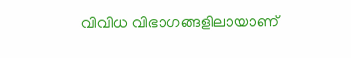വിവിധ വിഭാഗങ്ങളിലായാണ്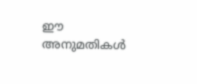ഈ അനുമതികൾ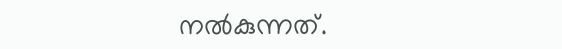നൽകുന്നത്.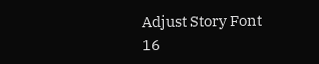Adjust Story Font
16